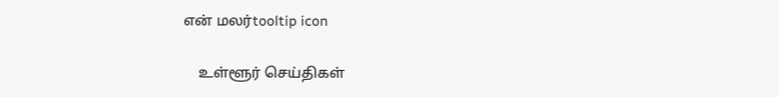என் மலர்tooltip icon

    உள்ளூர் செய்திகள்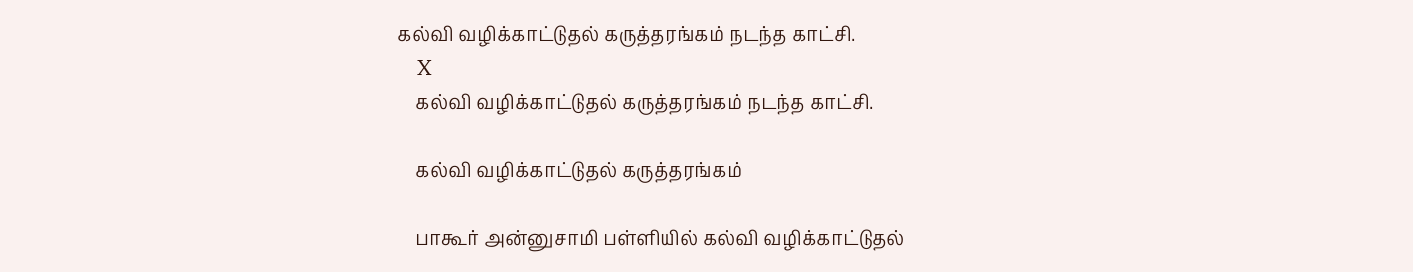கல்வி வழிக்காட்டுதல் கருத்தரங்கம் நடந்த காட்சி.
    X
    கல்வி வழிக்காட்டுதல் கருத்தரங்கம் நடந்த காட்சி.

    கல்வி வழிக்காட்டுதல் கருத்தரங்கம்

    பாகூர் அன்னுசாமி பள்ளியில் கல்வி வழிக்காட்டுதல்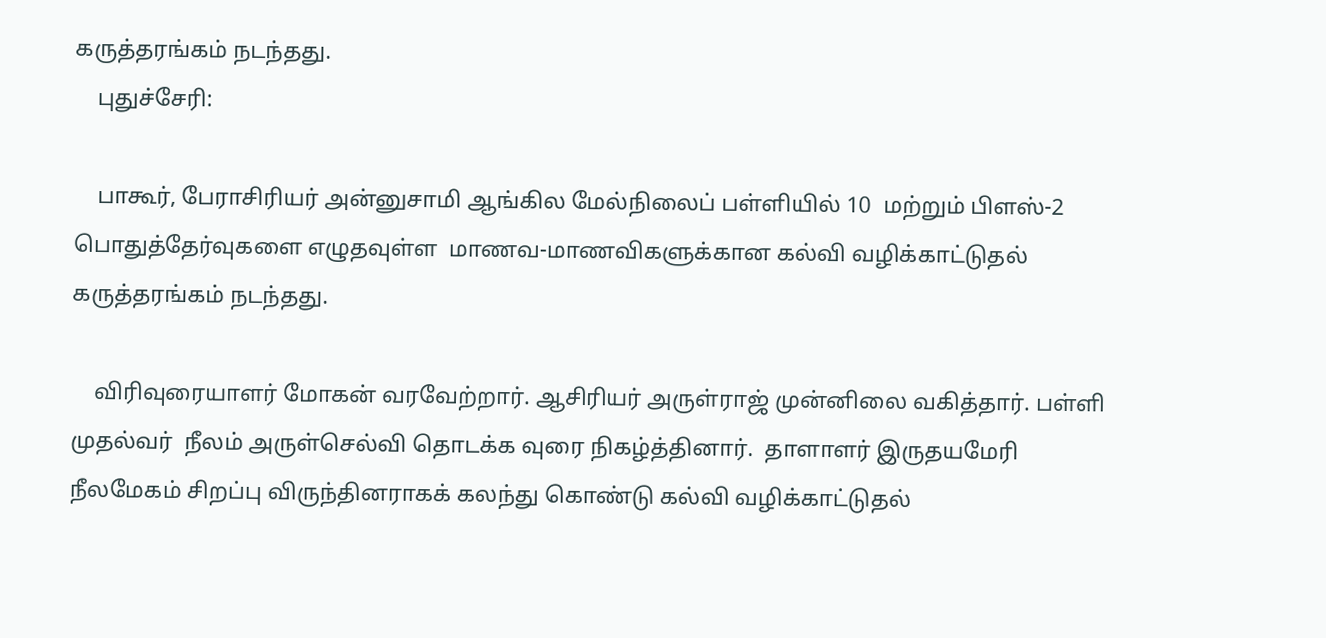கருத்தரங்கம் நடந்தது.
    புதுச்சேரி:

    பாகூர், பேராசிரியர் அன்னுசாமி ஆங்கில மேல்நிலைப் பள்ளியில் 10  மற்றும் பிளஸ்-2  பொதுத்தேர்வுகளை எழுதவுள்ள  மாணவ-மாணவிகளுக்கான கல்வி வழிக்காட்டுதல் கருத்தரங்கம் நடந்தது.

    விரிவுரையாளர் மோகன் வரவேற்றார். ஆசிரியர் அருள்ராஜ் முன்னிலை வகித்தார். பள்ளி முதல்வர்  நீலம் அருள்செல்வி தொடக்க வுரை நிகழ்த்தினார்.  தாளாளர் இருதயமேரி நீலமேகம் சிறப்பு விருந்தினராகக் கலந்து கொண்டு கல்வி வழிக்காட்டுதல்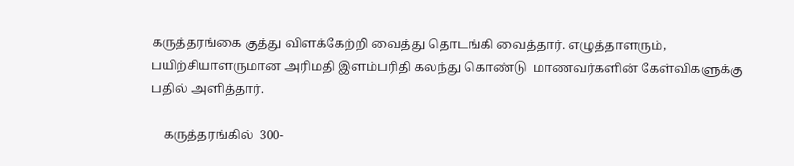கருத்தரங்கை குத்து விளக்கேற்றி வைத்து தொடங்கி வைத்தார். எழுத்தாளரும், பயிற்சியாளருமான அரிமதி இளம்பரிதி கலந்து கொண்டு  மாணவர்களின் கேள்விகளுக்கு பதில் அளித்தார்.

    கருத்தரங்கில்  300-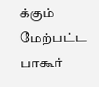க்கும் மேற்பட்ட பாகூர்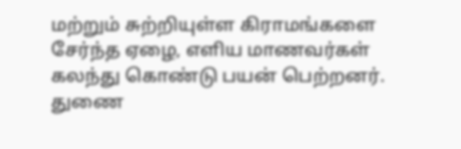மற்றும் சுற்றியுள்ள கிராமங்களை சேர்ந்த ஏழை, எளிய மாணவர்கள் கலந்து கொண்டு பயன் பெற்றனர். துணை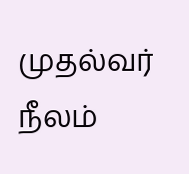முதல்வர் நீலம்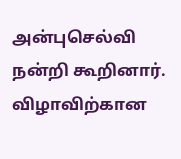அன்புசெல்வி நன்றி கூறினார். விழாவிற்கான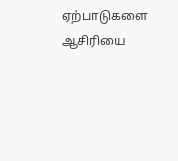ஏற்பாடுகளை ஆசிரியை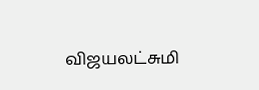விஜயலட்சுமி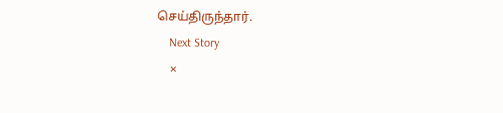செய்திருந்தார்.
    Next Story
    ×